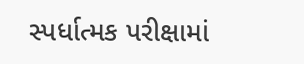સ્પર્ધાત્મક પરીક્ષામાં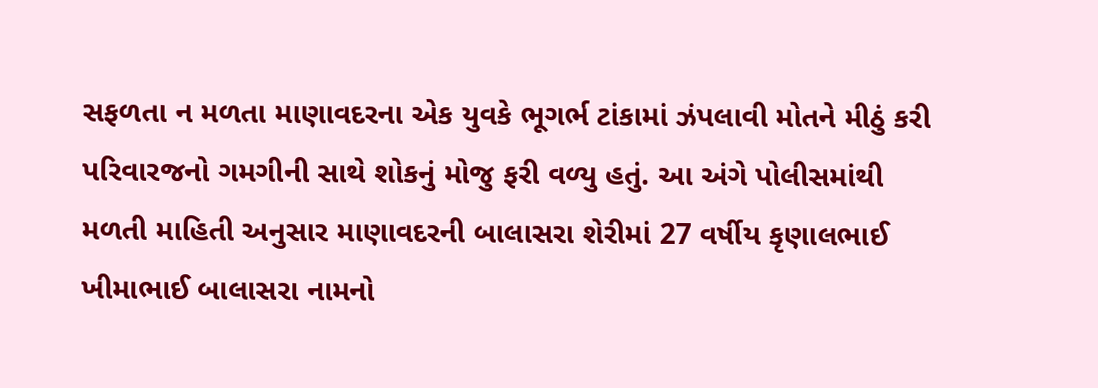સફળતા ન મળતા માણાવદરના એક યુવકે ભૂગર્ભ ટાંકામાં ઝંપલાવી મોતને મીઠું કરી પરિવારજનો ગમગીની સાથે શોકનું મોજુ ફરી વળ્યુ હતું. આ અંગે પોલીસમાંથી મળતી માહિતી અનુસાર માણાવદરની બાલાસરા શેરીમાં 27 વર્ષીય કૃણાલભાઈ ખીમાભાઈ બાલાસરા નામનો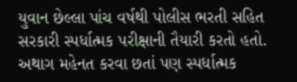યુવાન છેલ્લા પાંચ વર્ષથી પોલીસ ભરતી સહિત સરકારી સ્પર્ધાત્મક પરીક્ષાની તૈયારી કરતો હતો.
અથાગ મહેનત કરવા છતાં પણ સ્પર્ધાત્મક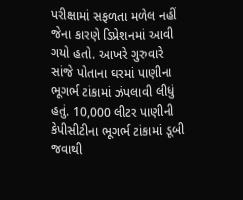પરીક્ષામાં સફળતા મળેલ નહીં જેના કારણે ડિપ્રેશનમાં આવી ગયો હતો. આખરે ગુરુવારે સાંજે પોતાના ઘરમાં પાણીના ભૂગર્ભ ટાંકામાં ઝંપલાવી લીધું હતું. 10,000 લીટર પાણીની કેપીસીટીના ભૂગર્ભ ટાંકામાં ડૂબી જવાથી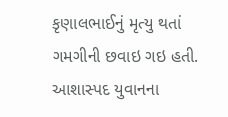કૃણાલભાઈનું મૃત્યુ થતાં ગમગીની છવાઇ ગઇ હતી. આશાસ્પદ યુવાનના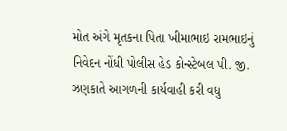મોત અંગે મૃતકના પિતા ખીમાભાઇ રામભાઇનું નિવેદન નોંધી પોલીસ હેડ કોન્સ્ટેબલ પી. જી. ઝણકાતે આગળની કાર્યવાહી કરી વધુ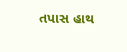તપાસ હાથ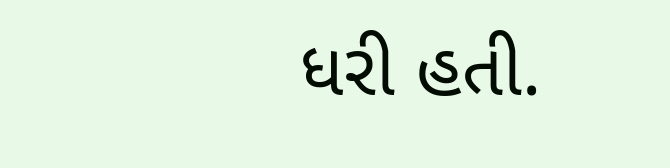ધરી હતી.